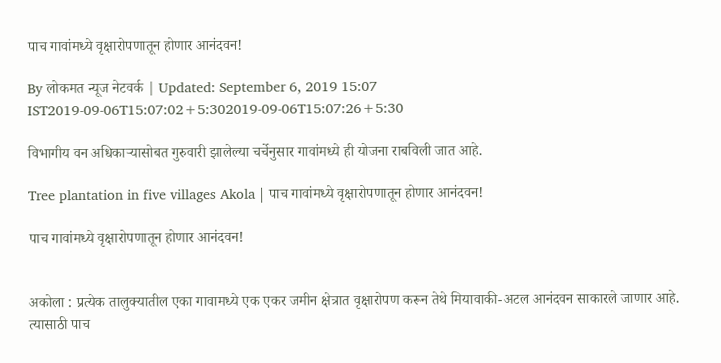पाच गावांमध्ये वृक्षारोपणातून होणार आनंदवन!

By लोकमत न्यूज नेटवर्क | Updated: September 6, 2019 15:07 IST2019-09-06T15:07:02+5:302019-09-06T15:07:26+5:30

विभागीय वन अधिकाऱ्यासोबत गुरुवारी झालेल्या चर्चेनुसार गावांमध्ये ही योजना राबविली जात आहे.

Tree plantation in five villages Akola | पाच गावांमध्ये वृक्षारोपणातून होणार आनंदवन!

पाच गावांमध्ये वृक्षारोपणातून होणार आनंदवन!


अकोला : प्रत्येक तालुक्यातील एका गावामध्ये एक एकर जमीन क्षेत्रात वृक्षारोपण करून तेथे मियावाकी-अटल आनंदवन साकारले जाणार आहे. त्यासाठी पाच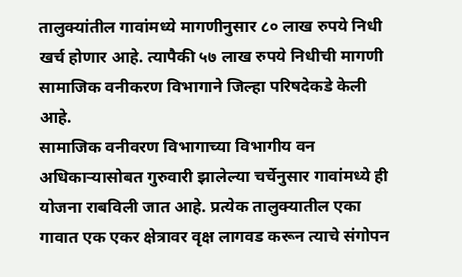तालुक्यांतील गावांमध्ये मागणीनुसार ८० लाख रुपये निधी खर्च होणार आहे. त्यापैकी ५७ लाख रुपये निधीची मागणी सामाजिक वनीकरण विभागाने जिल्हा परिषदेकडे केली आहे.
सामाजिक वनीवरण विभागाच्या विभागीय वन अधिकाऱ्यासोबत गुरुवारी झालेल्या चर्चेनुसार गावांमध्ये ही योजना राबविली जात आहे. प्रत्येक तालुक्यातील एका गावात एक एकर क्षेत्रावर वृक्ष लागवड करून त्याचे संगोपन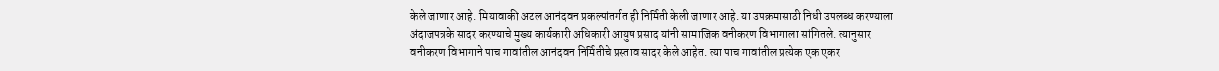केले जाणार आहे. मियावाकी अटल आनंदवन प्रकल्पांतर्गत ही निर्मिती केली जाणार आहे. या उपक्रमासाठी निधी उपलब्ध करण्याला अंदाजपत्रके सादर करण्याचे मुख्य कार्यकारी अधिकारी आयुष प्रसाद यांनी सामाजिक वनीकरण विभागाला सांगितले. त्यानुसार वनीकरण विभागाने पाच गावांतील आनंदवन निर्मितीचे प्रस्ताव सादर केले आहेत. त्या पाच गावांतील प्रत्येक एक एकर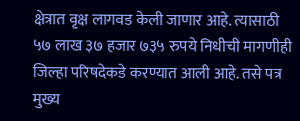क्षेत्रात वृक्ष लागवड केली जाणार आहे. त्यासाठी ५७ लाख ३७ हजार ७३५ रुपये निधीची मागणीही जिल्हा परिषदेकडे करण्यात आली आहे. तसे पत्र मुख्य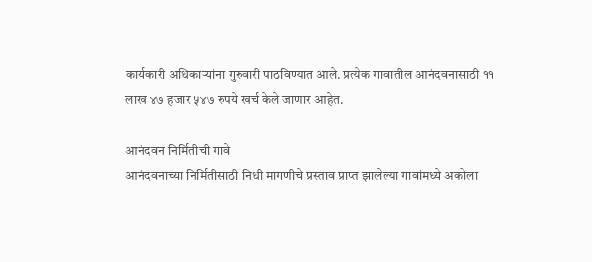कार्यकारी अधिकाऱ्यांना गुरुवारी पाठविण्यात आले. प्रत्येक गावातील आनंदवनासाठी ११ लाख ४७ हजार ५४७ रुपये खर्च केले जाणार आहेत.

आनंदवन निर्मितीची गावे
आनंदवनाच्या निर्मितीसाठी निधी मागणीचे प्रस्ताव प्राप्त झालेल्या गावांमध्ये अकोला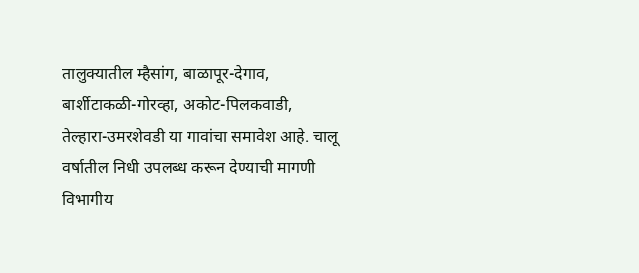तालुक्यातील म्हैसांग, बाळापूर-देगाव, बार्शीटाकळी-गोरव्हा, अकोट-पिलकवाडी, तेल्हारा-उमरशेवडी या गावांचा समावेश आहे. चालू वर्षातील निधी उपलब्ध करून देण्याची मागणी विभागीय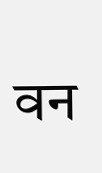वन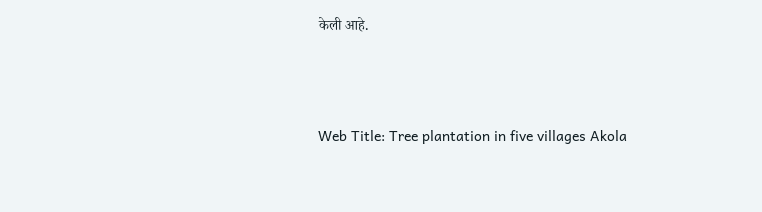केली आहे.



Web Title: Tree plantation in five villages Akola